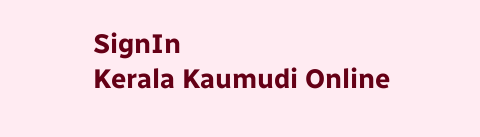SignIn
Kerala Kaumudi Online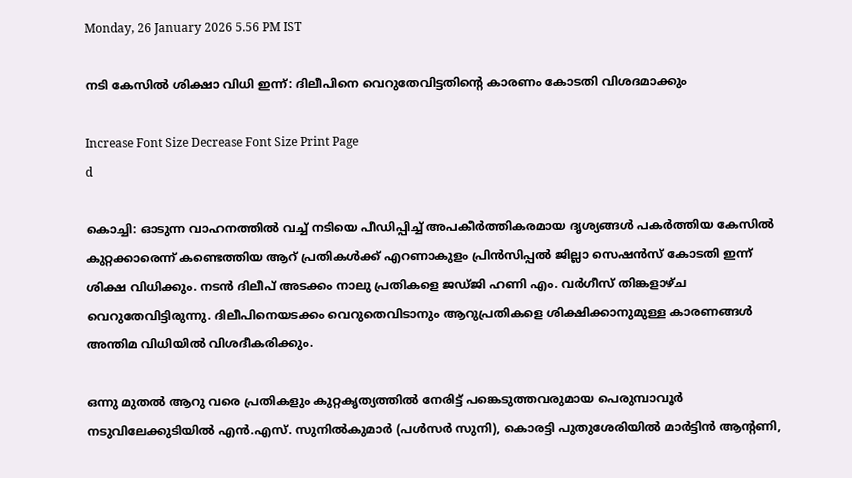Monday, 26 January 2026 5.56 PM IST

നടി കേസിൽ ശിക്ഷാ വിധി ഇന്ന്: ദിലീപിനെ വെറുതേവിട്ടതിന്റെ കാരണം കോടതി വിശദമാക്കും

Increase Font Size Decrease Font Size Print Page
d

കൊച്ചി: ഓടുന്ന വാഹനത്തിൽ വച്ച് നടിയെ പീഡിപ്പിച്ച് അപകീർത്തികരമായ ദൃശ്യങ്ങൾ പകർത്തിയ കേസിൽ കുറ്റക്കാരെന്ന് കണ്ടെത്തിയ ആറ് പ്രതികൾക്ക് എറണാകുളം പ്രിൻസിപ്പൽ ജില്ലാ സെഷൻസ് കോടതി ഇന്ന് ശിക്ഷ വിധിക്കും. നടൻ ദിലീപ് അടക്കം നാലു പ്രതികളെ ജഡ്ജി ഹണി എം. വർഗീസ് തിങ്കളാഴ്ച വെറുതേവിട്ടിരുന്നു. ദിലീപിനെയടക്കം വെറുതെവിടാനും ആറുപ്രതികളെ ശിക്ഷിക്കാനുമുള്ള കാരണങ്ങൾ അന്തിമ വിധിയിൽ വിശദീകരിക്കും.

ഒന്നു മുതൽ ആറു വരെ പ്രതികളും കുറ്റകൃത്യത്തിൽ നേരിട്ട് പങ്കെടുത്തവരുമായ പെരുമ്പാവൂർ നടുവിലേക്കുടിയിൽ എൻ.എസ്. സുനിൽകുമാർ (പൾസർ സുനി), കൊരട്ടി പുതുശേരിയിൽ മാർട്ടിൻ ആന്റണി,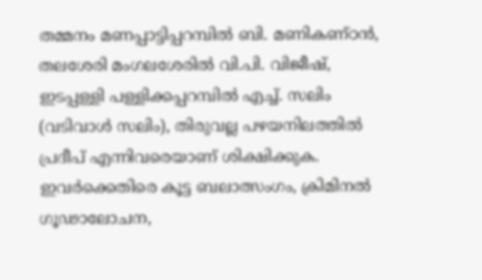തമ്മനം മണപ്പാട്ടിപ്പറമ്പിൽ ബി. മണികണ്ഠൻ, തലശേരി മംഗലശേരിൽ വി.പി. വിജീഷ്, ഇടപ്പള്ളി പള്ളിക്കപ്പറമ്പിൽ എച്ച്. സലിം (വടിവാൾ സലിം), തിരുവല്ല പഴയനിലത്തിൽ പ്രദീപ് എന്നിവരെയാണ് ശിക്ഷിക്കുക. ഇവർക്കെതിരെ കൂട്ട ബലാത്സംഗം, ക്രിമിനൽ ഗൂഢാലോചന,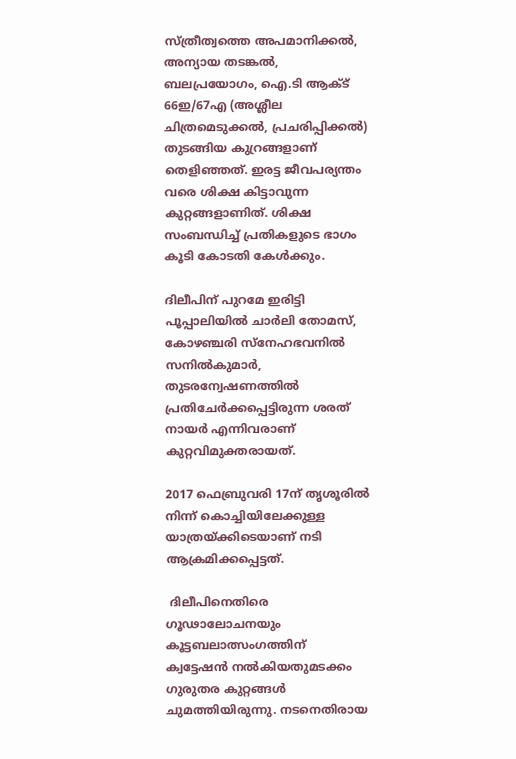സ്ത്രീത്വത്തെ അപമാനിക്കൽ, അന്യായ തടങ്കൽ, ബലപ്രയോഗം, ഐ.ടി ആക്ട് 66ഇ/67എ (അശ്ലീല ചിത്രമെടുക്കൽ, പ്രചരിപ്പിക്കൽ) തുടങ്ങിയ കുറ്രങ്ങളാണ് തെളിഞ്ഞത്. ഇരട്ട ജീവപര്യന്തം വരെ ശിക്ഷ കിട്ടാവുന്ന കുറ്റങ്ങളാണിത്. ശിക്ഷ സംബന്ധിച്ച് പ്രതികളുടെ ഭാഗം കൂടി കോടതി കേൾക്കും.

ദിലീപിന് പുറമേ ഇരിട്ടി പൂപ്പാലിയിൽ ചാർലി തോമസ്, കോഴഞ്ചരി സ്നേഹഭവനിൽ സനിൽകുമാർ, തുടരന്വേഷണത്തിൽ പ്രതിചേർക്കപ്പെട്ടിരുന്ന ശരത് നായർ എന്നിവരാണ് കുറ്റവിമുക്തരായത്.

2017 ഫെബ്രുവരി 17ന് തൃശൂരിൽ നിന്ന് കൊച്ചിയിലേക്കുള്ള യാത്രയ്ക്കിടെയാണ് നടി ആക്രമിക്കപ്പെട്ടത്.

 ദിലീപിനെതിരെ ഗൂഢാലോചനയും കൂട്ടബലാത്സംഗത്തിന് ക്വട്ടേഷൻ നൽകിയതുമടക്കം ഗുരുതര കുറ്റങ്ങൾ ചുമത്തിയിരുന്നു. നടനെതിരായ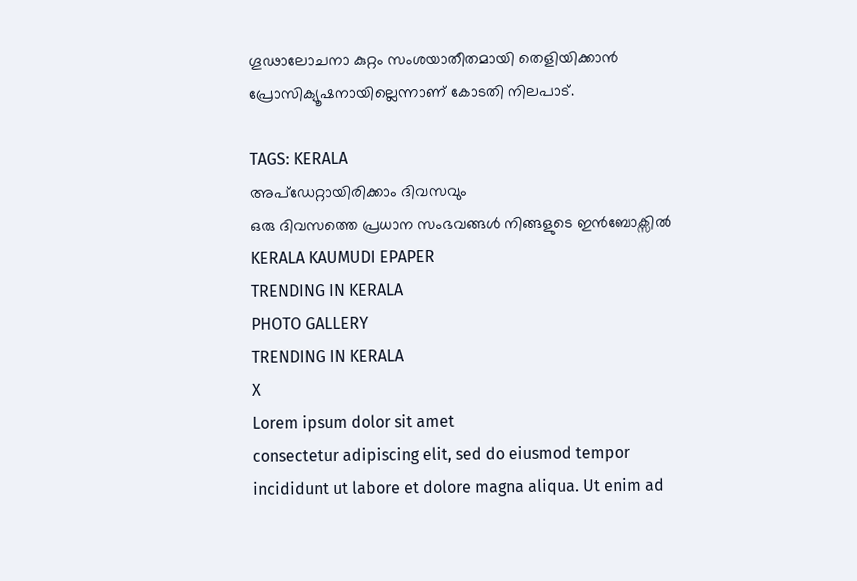ഗൂഢാലോചനാ കുറ്റം സംശയാതീതമായി തെളിയിക്കാൻ പ്രോസിക്യൂഷനായില്ലെന്നാണ് കോടതി നിലപാട്.

TAGS: KERALA
അപ്ഡേറ്റായിരിക്കാം ദിവസവും
ഒരു ദിവസത്തെ പ്രധാന സംഭവങ്ങൾ നിങ്ങളുടെ ഇൻബോക്സിൽ
KERALA KAUMUDI EPAPER
TRENDING IN KERALA
PHOTO GALLERY
TRENDING IN KERALA
X
Lorem ipsum dolor sit amet
consectetur adipiscing elit, sed do eiusmod tempor incididunt ut labore et dolore magna aliqua. Ut enim ad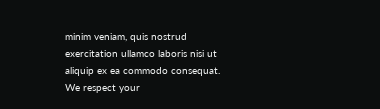minim veniam, quis nostrud exercitation ullamco laboris nisi ut aliquip ex ea commodo consequat.
We respect your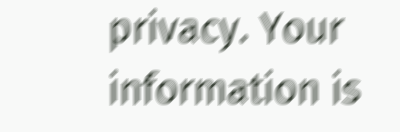privacy. Your information is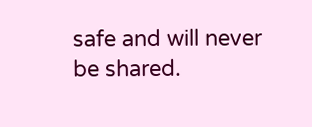safe and will never be shared.